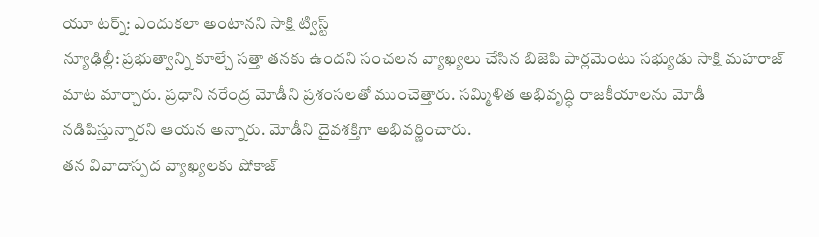యూ టర్న్: ఎందుకలా అంటానని సాక్షి ట్విస్ట్
న్యూఢిల్లీ: ప్రభుత్వాన్ని కూల్చే సత్తా తనకు ఉందని సంచలన వ్యాఖ్యలు చేసిన బిజెపి పార్లమెంటు సభ్యుడు సాక్షి మహరాజ్ మాట మార్చారు. ప్రధాని నరేంద్ర మోడీని ప్రశంసలతో ముంచెత్తారు. సమ్మిళిత అభివృద్ధి రాజకీయాలను మోడీ నడిపిస్తున్నారని ఆయన అన్నారు. మోడీని దైవశక్తిగా అభివర్ణించారు.
తన వివాదాస్పద వ్యాఖ్యలకు షోకాజ్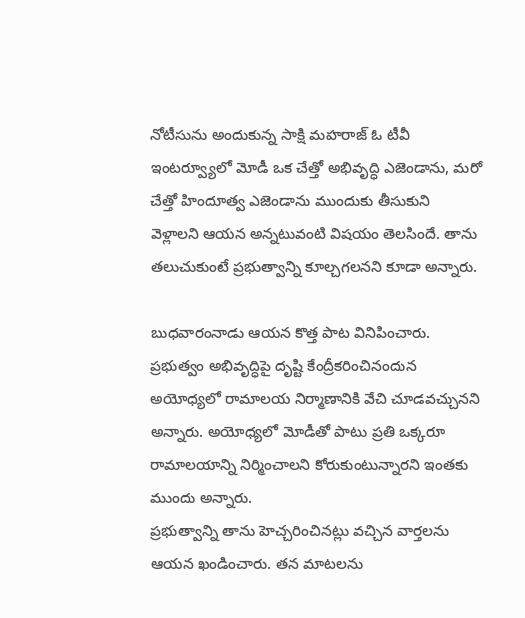నోటీసును అందుకున్న సాక్షి మహరాజ్ ఓ టీవీ ఇంటర్వ్యూలో మోడీ ఒక చేత్తో అభివృద్ధి ఎజెండాను, మరో చేత్తో హిందూత్వ ఎజెండాను ముందుకు తీసుకుని వెళ్లాలని ఆయన అన్నటువంటి విషయం తెలసిందే. తాను తలుచుకుంటే ప్రభుత్వాన్ని కూల్చగలనని కూడా అన్నారు.

బుధవారంనాడు ఆయన కొత్త పాట వినిపించారు. ప్రభుత్వం అభివృద్ధిపై దృష్టి కేంద్రీకరించినందున అయోధ్యలో రామాలయ నిర్మాణానికి వేచి చూడవచ్చునని అన్నారు. అయోధ్యలో మోడీతో పాటు ప్రతి ఒక్కరూ రామాలయాన్ని నిర్మించాలని కోరుకుంటున్నారని ఇంతకు ముందు అన్నారు.
ప్రభుత్వాన్ని తాను హెచ్చరించినట్లు వచ్చిన వార్తలను ఆయన ఖండించారు. తన మాటలను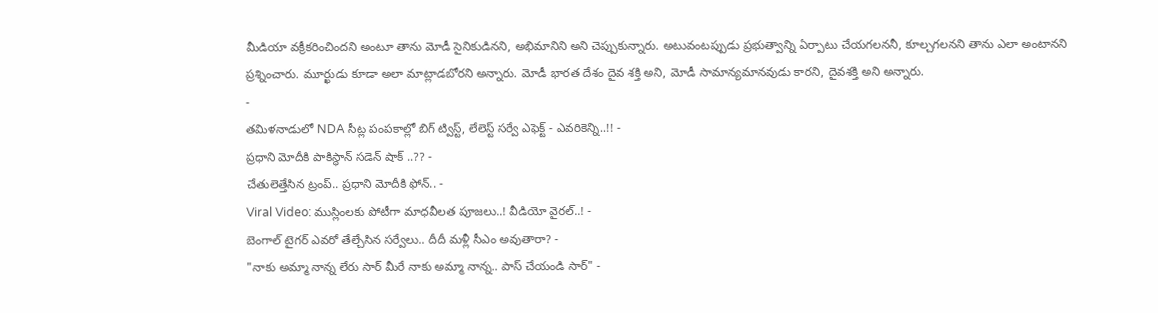మీడియా వక్రీకరించిందని అంటూ తాను మోడీ సైనికుడినని, అభిమానిని అని చెప్పుకున్నారు. అటువంటప్పుడు ప్రభుత్వాన్ని ఏర్పాటు చేయగలననీ, కూల్చగలనని తాను ఎలా అంటానని ప్రశ్నించారు. మూర్ఖుడు కూడా అలా మాట్లాడబోరని అన్నారు. మోడీ భారత దేశం దైవ శక్తి అని, మోడీ సామాన్యమానవుడు కారని, దైవశక్తి అని అన్నారు.
-
తమిళనాడులో NDA సీట్ల పంపకాల్లో బిగ్ ట్విస్ట్, లేలెస్ట్ సర్వే ఎఫెక్ట్ - ఎవరికెన్ని..!! -
ప్రధాని మోదీకి పాకిస్థాన్ సడెన్ షాక్ ..?? -
చేతులెత్తేసిన ట్రంప్.. ప్రధాని మోదీకి ఫోన్.. -
Viral Video: ముస్లింలకు పోటీగా మాధవీలత పూజలు..! వీడియో వైరల్..! -
బెంగాల్ టైగర్ ఎవరో తేల్చేసిన సర్వేలు.. దీదీ మళ్లీ సీఎం అవుతారా? -
"నాకు అమ్మా నాన్న లేరు సార్ మీరే నాకు అమ్మా నాన్న.. పాస్ చేయండి సార్" -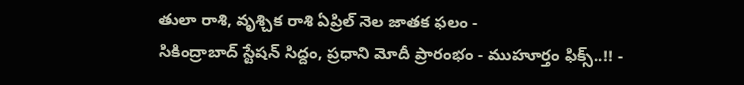తులా రాశి, వృశ్చిక రాశి ఏప్రిల్ నెల జాతక ఫలం -
సికింద్రాబాద్ స్టేషన్ సిద్దం, ప్రధాని మోదీ ప్రారంభం - ముహూర్తం ఫిక్స్..!! -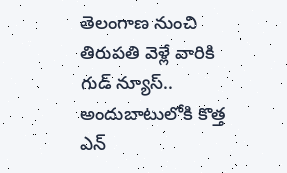తెలంగాణ నుంచి తిరుపతి వెళ్లే వారికి గుడ్ న్యూస్.. అందుబాటులోకి కొత్త ఎన్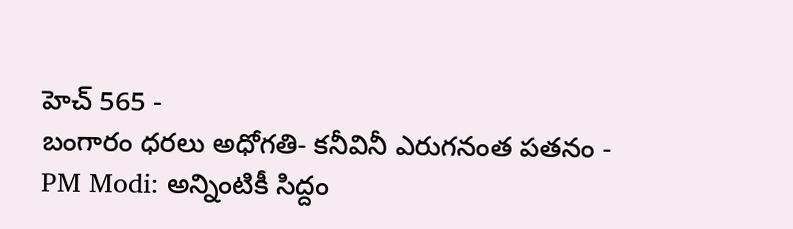హెచ్ 565 -
బంగారం ధరలు అధోగతి- కనీవినీ ఎరుగనంత పతనం -
PM Modi: అన్నింటికీ సిద్దం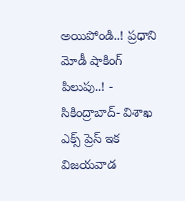అయిపోండి..! ప్రధాని మోడీ షాకింగ్ పిలుపు..! -
సికింద్రాబాద్- విశాఖ ఎక్స్ ప్రెస్ ఇక విజయవాడ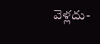వెళ్లదు-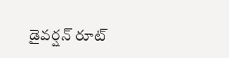డైవర్షన్ రూట్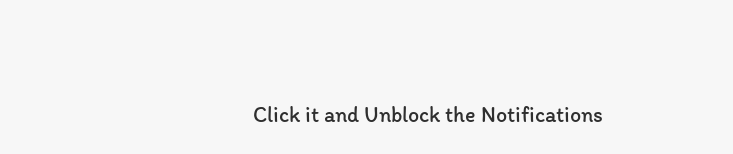Click it and Unblock the Notifications